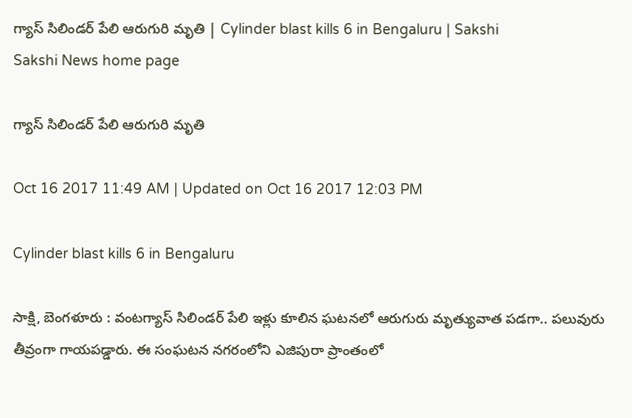గ్యాస్‌ సిలిండర్‌ పేలి ఆరుగురి మృతి | Cylinder blast kills 6 in Bengaluru | Sakshi
Sakshi News home page

గ్యాస్‌ సిలిండర్‌ పేలి ఆరుగురి మృతి

Oct 16 2017 11:49 AM | Updated on Oct 16 2017 12:03 PM

Cylinder blast kills 6 in Bengaluru

సాక్షి, బెంగళూరు : వంటగ్యాస్‌ సిలిండర్‌ పేలి ఇళ్లు కూలిన ఘటనలో ఆరుగురు మృత్యువాత పడగా.. పలువురు తీవ్రంగా గాయపడ్డారు. ఈ సంఘటన నగరంలోని ఎజిపురా ప్రాంతంలో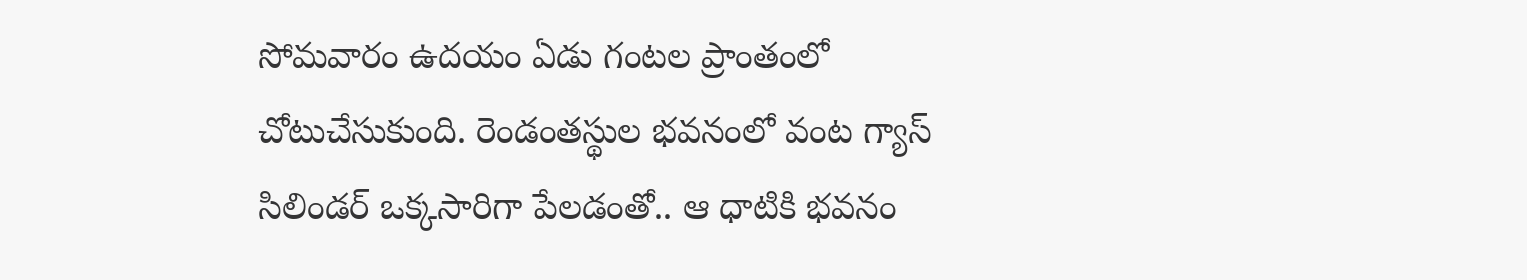సోమవారం ఉదయం ఏడు గంటల ప్రాంతంలో చోటుచేసుకుంది. రెండంతస్థుల భవనంలో వంట గ్యాస్‌ సిలిండర్‌ ఒక్కసారిగా పేలడంతో.. ఆ ధాటికి భవనం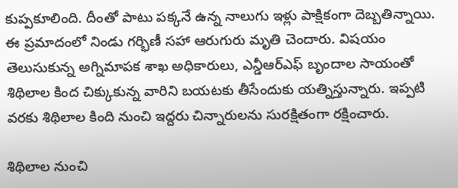కుప్పకూలింది. దీంతో పాటు పక్కనే ఉన్న నాలుగు ఇళ్లు పాక్షికంగా దెబ్బతిన్నాయి. ఈ ప్రమాదంలో నిండు గర్భిణీ సహా ఆరుగురు మృతి చెందారు. విషయం తెలుసుకున్న అగ్నిమాపక శాఖ అధికారులు, ఎన్డీఆర్‌ఎఫ్‌ బృందాల సాయంతో శిథిలాల కింద చిక్కుకున్న వారిని బయటకు తీసేందుకు యత్నిస్తున్నారు. ఇప్పటి వరకు శిథిలాల కింది నుంచి ఇద్దరు చిన్నారులను సురక్షితంగా రక్షించారు.

శిథిలాల నుంచి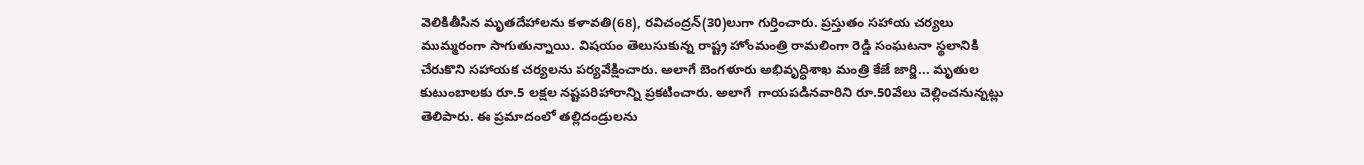వెలికితీసిన మృతదేహాలను కళావతి(68), రవిచంద్రన్‌(30)లుగా గుర్తించారు. ప్రస్తుతం సహాయ చర్యలు ముమ్మరంగా సాగుతున్నాయి. విషయం తెలుసుకున్న రాష్ట్ర హోంమంత్రి రామలింగా రెడ్డి సంఘటనా స్థలానికి చేరుకొని సహాయక చర్యలను పర్యవేక్షించారు. అలాగే బెంగళూరు అభివృద్ధిశాఖ మంత్రి కేజే జార్జి... మృతుల కుటుంబాలకు రూ.5 లక్షల నష్టపరిహారాన్ని ప్రకటించారు. అలాగే  గాయపడినవారిని రూ.50వేలు చెల్లించనున్నట్లు తెలిపారు. ఈ ప్రమాదంలో తల్లిదండ్రులను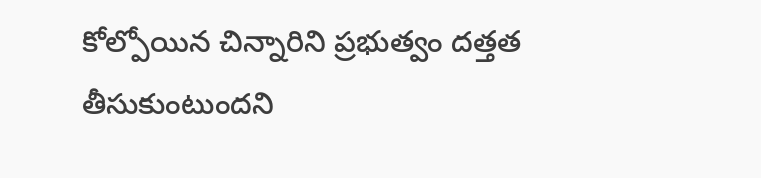కోల్పోయిన చిన్నారిని ప్రభుత్వం దత్తత తీసుకుంటుందని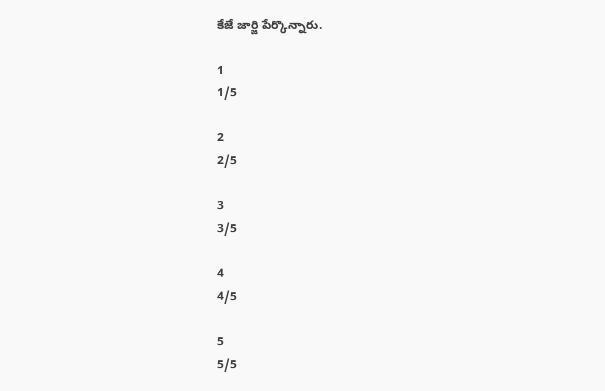కేజే జార్జి పేర్కొన్నారు.

1
1/5

2
2/5

3
3/5

4
4/5

5
5/5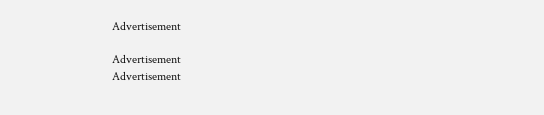Advertisement

Advertisement
Advertisement